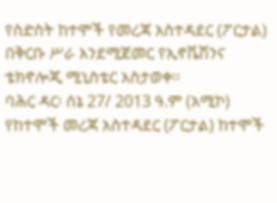የስድስት ከተሞች የመረጃ አስተዳደር (ፖርታል) በቅርቡ ሥራ እንደሚጀመር የኢኖቬሽንና ቴክኖሎጂ ሚኒስቴር አስታወቀ፡፡
ባሕር ዳር፡ ሰኔ 27/ 2013 ዓ.ም (አሚኮ) የከተሞች መረጃ አስተዳደር (ፖርታል) ከተሞች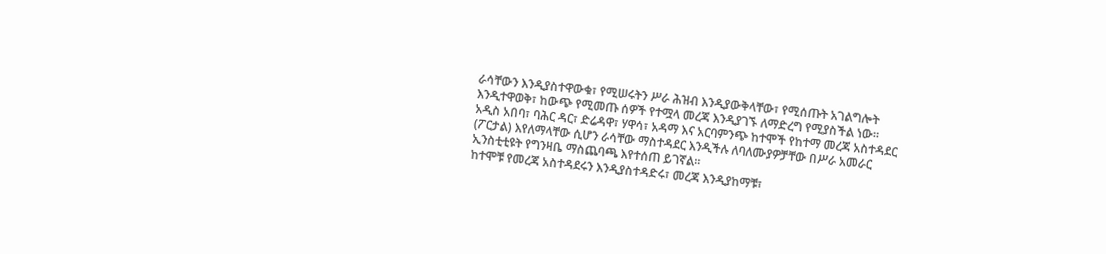ራሳቸውን እንዲያስተዋውቁ፣ የሚሠሩትን ሥራ ሕዝብ እንዲያውቅላቸው፣ የሚሰጡት አገልግሎት እንዲተዋወቅ፣ ከውጭ የሚመጡ ሰዎች የተሟላ መረጃ እንዲያገኙ ለማድረግ የሚያስችል ነው።
አዲስ አበባ፣ ባሕር ዳር፣ ድሬዳዋ፣ ሃዋሳ፣ አዳማ እና አርባምንጭ ከተሞች የከተማ መረጃ አስተዳደር (ፖርታል) እየለማላቸው ሲሆን ራሳቸው ማስተዳደር እንዲችሉ ለባለሙያዎቻቸው በሥራ አመራር ኢንስቲቲዩት የግንዛቤ ማስጨባጫ እየተሰጠ ይገኛል።
ከተሞቹ የመረጃ አስተዳደሩን እንዲያስተዳድሩ፣ መረጃ እንዲያከማቹ፣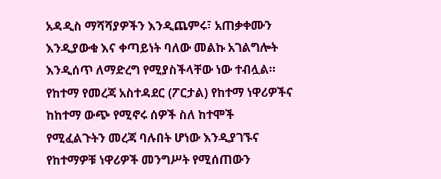አዳዲስ ማሻሻያዎችን እንዲጨምሩ፣ አጠቃቀሙን እንዲያውቁ እና ቀጣይነት ባለው መልኩ አገልግሎት እንዲሰጥ ለማድረግ የሚያስችላቸው ነው ተብሏል።
የከተማ የመረጃ አስተዳደር (ፖርታል) የከተማ ነዋሪዎችና ከከተማ ውጭ የሚኖሩ ሰዎች ስለ ከተሞች የሚፈልጉትን መረጃ ባሉበት ሆነው እንዲያገኙና የከተማዎቹ ነዋሪዎች መንግሥት የሚሰጠውን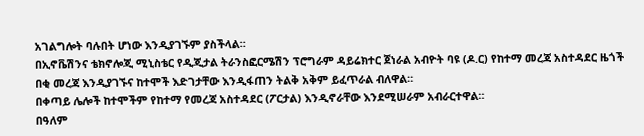አገልግሎት ባሉበት ሆነው እንዲያገኙም ያስችላል።
በኢኖቬሽንና ቴክኖሎጂ ሚኒስቴር የዲጂታል ትራንስፎርሜሽን ፕሮግራም ዳይሬክተር ጀነራል አብዮት ባዩ (ዶ.ር) የከተማ መረጃ አስተዳደር ዜጎች በቂ መረጃ እንዲያገኙና ከተሞች እድገታቸው እንዲፋጠን ትልቅ አቅም ይፈጥራል ብለዋል።
በቀጣይ ሌሎች ከተሞችም የከተማ የመረጃ አስተዳደር (ፖርታል) እንዲኖራቸው እንደሚሠራም አብራርተዋል።
በዓለም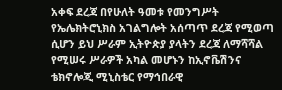አቀፍ ደረጃ በየሁለት ዓመቱ የመንግሥት የኤሌክትሮኒክስ አገልግሎት አሰጣጥ ደረጃ የሚወጣ ሲሆን ይህ ሥራም ኢትዮጵያ ያላትን ደረጃ ለማሻሻል የሚሠሩ ሥራዎች አካል መሆኑን ከኢኖቬሽንና ቴክኖሎጂ ሚኒስቴር የማኅበራዊ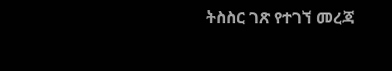ትስስር ገጽ የተገኘ መረጃ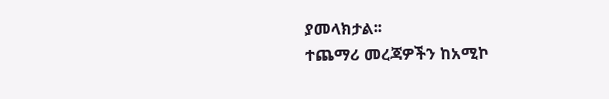ያመላክታል፡፡
ተጨማሪ መረጃዎችን ከአሚኮ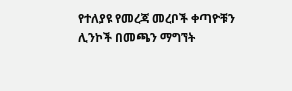የተለያዩ የመረጃ መረቦች ቀጣዮቹን ሊንኮች በመጫን ማግኘት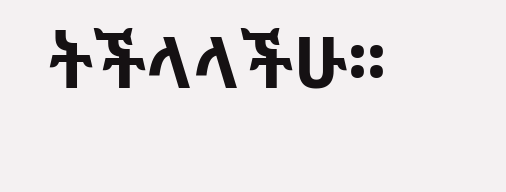ትችላላችሁ፡፡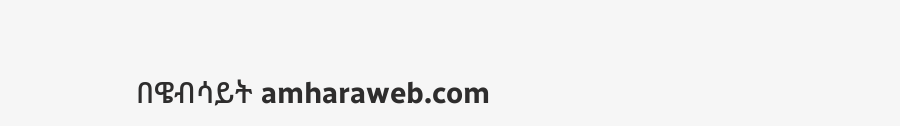በዌብሳይት amharaweb.com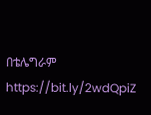በቴሌግራም https://bit.ly/2wdQpiZ